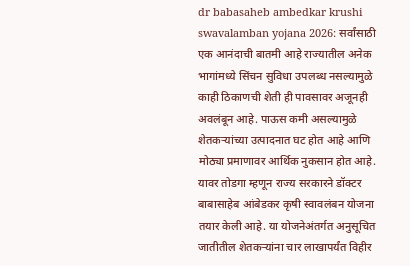dr babasaheb ambedkar krushi swavalamban yojana 2026: सर्वांसाठी एक आनंदाची बातमी आहे राज्यातील अनेक भागांमध्ये सिंचन सुविधा उपलब्ध नसल्यामुळे काही ठिकाणची शेती ही पावसावर अजूनही अवलंबून आहे. पाऊस कमी असल्यामुळे शेतकऱ्यांच्या उत्पादनात घट होत आहे आणि मोठ्या प्रमाणावर आर्थिक नुकसान होत आहे. यावर तोडगा म्हणून राज्य सरकारने डॉक्टर बाबासाहेब आंबेडकर कृषी स्वावलंबन योजना तयार केली आहे. या योजनेअंतर्गत अनुसूचित जातीतील शेतकऱ्यांना चार लाखापर्यंत विहीर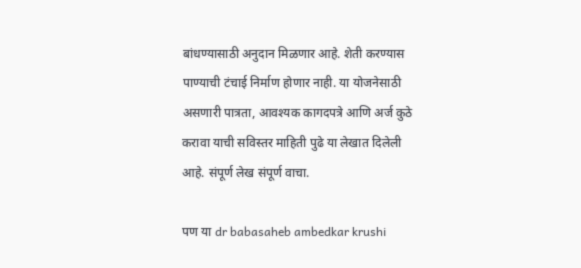बांधण्यासाठी अनुदान मिळणार आहे. शेती करण्यास पाण्याची टंचाई निर्माण होणार नाही. या योजनेसाठी असणारी पात्रता, आवश्यक कागदपत्रे आणि अर्ज कुठे करावा याची सविस्तर माहिती पुढे या लेखात दिलेली आहे. संपूर्ण लेख संपूर्ण वाचा.

पण या dr babasaheb ambedkar krushi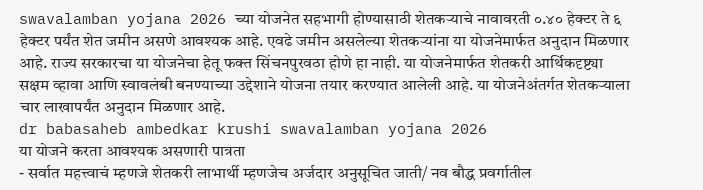swavalamban yojana 2026 च्या योजनेत सहभागी होण्यासाठी शेतकऱ्याचे नावावरती ०.४० हेक्टर ते ६ हेक्टर पर्यंत शेत जमीन असणे आवश्यक आहे. एवढे जमीन असलेल्या शेतकऱ्यांना या योजनेमार्फत अनुदान मिळणार आहे. राज्य सरकारचा या योजनेचा हेतू फक्त सिंचनपुरवठा होणे हा नाही. या योजनेमार्फत शेतकरी आर्थिकदृष्ट्या सक्षम व्हावा आणि स्वावलंबी बनण्याच्या उद्देशाने योजना तयार करण्यात आलेली आहे. या योजनेअंतर्गत शेतकऱ्याला चार लाखापर्यंत अनुदान मिळणार आहे.
dr babasaheb ambedkar krushi swavalamban yojana 2026
या योजने करता आवश्यक असणारी पात्रता
- सर्वात महत्त्वाचं म्हणजे शेतकरी लाभार्थी म्हणजेच अर्जदार अनुसूचित जाती/ नव बौद्ध प्रवर्गातील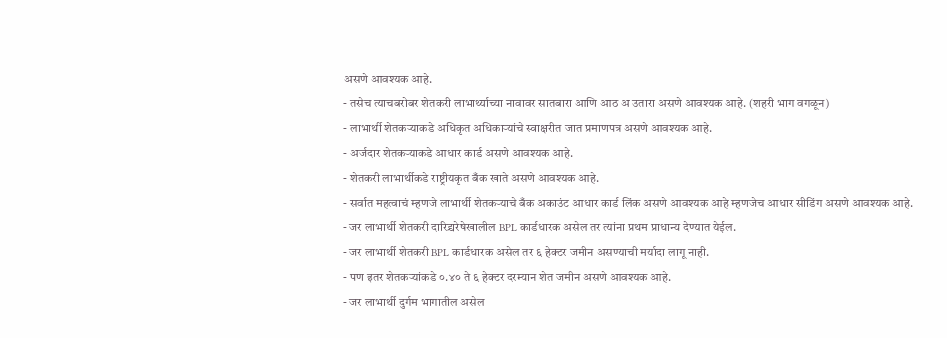असणे आवश्यक आहे.
- तसेच त्याचबरोबर शेतकरी लाभार्थ्याच्या नावावर सातबारा आणि आठ अ उतारा असणे आवश्यक आहे. (शहरी भाग वगळून)
- लाभार्थी शेतकऱ्याकडे अधिकृत अधिकाऱ्यांचे स्वाक्षरीत जात प्रमाणपत्र असणे आवश्यक आहे.
- अर्जदार शेतकऱ्याकडे आधार कार्ड असणे आवश्यक आहे.
- शेतकरी लाभार्थीकडे राष्ट्रीयकृत बँक खाते असणे आवश्यक आहे.
- सर्वात महत्वाचं म्हणजे लाभार्थी शेतकऱ्याचे बँक अकाउंट आधार कार्ड लिंक असणे आवश्यक आहे म्हणजेच आधार सीडिंग असणे आवश्यक आहे.
- जर लाभार्थी शेतकरी दारिद्र्यरेषेखालील BPL कार्डधारक असेल तर त्यांना प्रथम प्राधान्य देण्यात येईल.
- जर लाभार्थी शेतकरी BPL कार्डधारक असेल तर ६ हेक्टर जमीन असण्याची मर्यादा लागू नाही.
- पण इतर शेतकऱ्यांकडे ०.४० ते ६ हेक्टर दरम्यान शेत जमीन असणे आवश्यक आहे.
- जर लाभार्थी दुर्गम भागातील असेल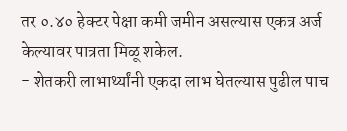तर ०.४० हेक्टर पेक्षा कमी जमीन असल्यास एकत्र अर्ज केल्यावर पात्रता मिळू शकेल.
- शेतकरी लाभार्थ्यांनी एकदा लाभ घेतल्यास पुढील पाच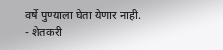वर्षे पुण्याला घेता येणार नाही.
- शेतकरी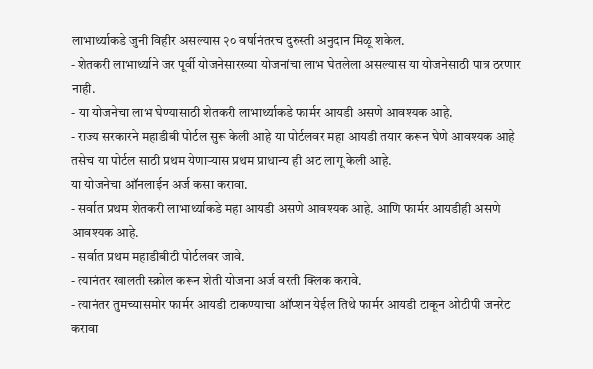लाभार्थ्याकडे जुनी विहीर असल्यास २० वर्षानंतरच दुरुस्ती अनुदान मिळू शकेल.
- शेतकरी लाभार्थ्याने जर पूर्वी योजनेसारख्या योजनांचा लाभ घेतलेला असल्यास या योजनेसाठी पात्र ठरणार नाही.
- या योजनेचा लाभ घेण्यासाठी शेतकरी लाभार्थ्याकडे फार्मर आयडी असणे आवश्यक आहे.
- राज्य सरकारने महाडीबी पोर्टल सुरू केली आहे या पोर्टलवर महा आयडी तयार करून घेणे आवश्यक आहे तसेच या पोर्टल साठी प्रथम येणाऱ्यास प्रथम प्राधान्य ही अट लागू केली आहे.
या योजनेचा ऑनलाईन अर्ज कसा करावा.
- सर्वात प्रथम शेतकरी लाभार्थ्याकडे महा आयडी असणे आवश्यक आहे. आणि फार्मर आयडीही असणे आवश्यक आहे.
- सर्वात प्रथम महाडीबीटी पोर्टलवर जावे.
- त्यानंतर खालती स्क्रोल करून शेती योजना अर्ज वरती क्लिक करावे.
- त्यानंतर तुमच्यासमोर फार्मर आयडी टाकण्याचा ऑप्शन येईल तिथे फार्मर आयडी टाकून ओटीपी जनरेट करावा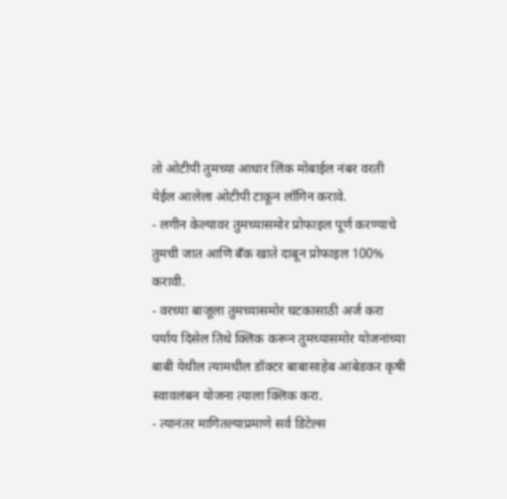तो ओटीपी तुमच्या आधार लिंक मोबाईल नंबर वरती येईल आलेला ओटीपी टाकून लॉगिन करावे.
- लगीन केल्यावर तुमच्यासमोर प्रोफाइल पूर्ण करण्याचे तुमची जात आणि बँक खाते दाबून प्रोफाइल 100% करावी.
- वरच्या बाजूला तुमच्यासमोर घटकासाठी अर्ज करा पर्याय दिसेल तिथे क्लिक करून तुमच्यासमोर योजनांच्या बाबी येथील त्यामधील डॉक्टर बाबासाहेब आंबेडकर कृषी स्वावलंबन योजना त्याला क्लिक करा.
- त्यानंतर मागितल्याप्रमाणे सर्व डिटेल्स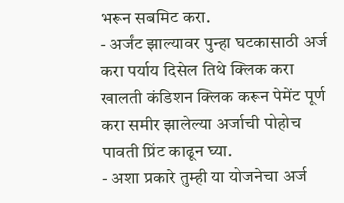भरून सबमिट करा.
- अर्जंट झाल्यावर पुन्हा घटकासाठी अर्ज करा पर्याय दिसेल तिथे क्लिक करा खालती कंडिशन क्लिक करून पेमेंट पूर्ण करा समीर झालेल्या अर्जाची पोहोच पावती प्रिंट काढून घ्या.
- अशा प्रकारे तुम्ही या योजनेचा अर्ज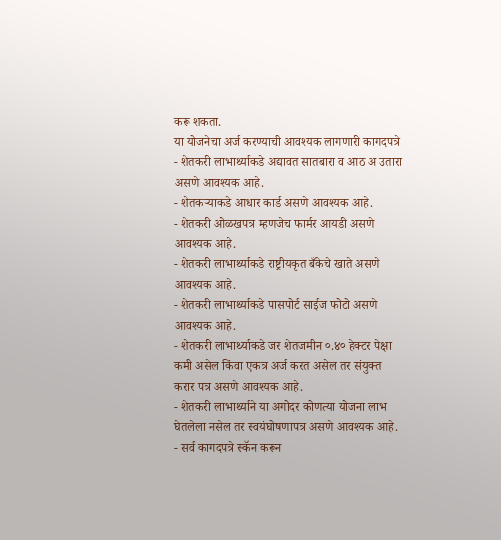करू शकता.
या योजनेचा अर्ज करण्याची आवश्यक लागणारी कागदपत्रे
- शेतकरी लाभार्थ्याकडे अद्यावत सातबारा व आठ अ उतारा असणे आवश्यक आहे.
- शेतकऱ्याकडे आधार कार्ड असणे आवश्यक आहे.
- शेतकरी ओळखपत्र म्हणजेच फार्मर आयडी असणे आवश्यक आहे.
- शेतकरी लाभार्थ्याकडे राष्ट्रीयकृत बँकेचे खाते असणे आवश्यक आहे.
- शेतकरी लाभार्थ्याकडे पासपोर्ट साईज फोटो असणे आवश्यक आहे.
- शेतकरी लाभार्थ्याकडे जर शेतजमीन ०.४० हेक्टर पेक्षा कमी असेल किंवा एकत्र अर्ज करत असेल तर संयुक्त करार पत्र असणे आवश्यक आहे.
- शेतकरी लाभार्थ्याने या अगोदर कोणत्या योजना लाभ घेतलेला नसेल तर स्वयंघोषणापत्र असणे आवश्यक आहे.
- सर्व कागदपत्रे स्कॅन करून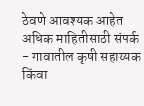ठेवणे आवश्यक आहेत
अधिक माहितीसाठी संपर्क
- गावातील कृषी सहाय्यक किंवा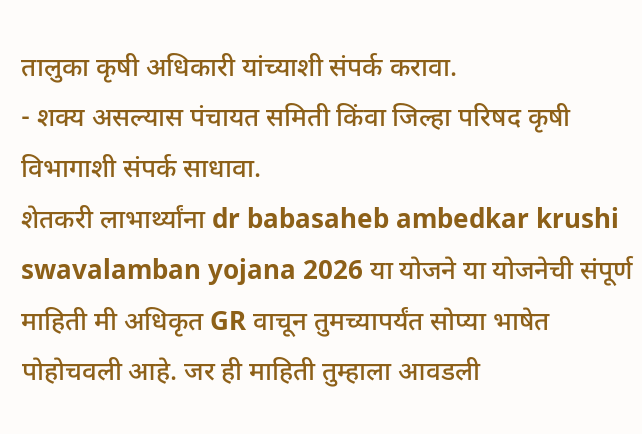तालुका कृषी अधिकारी यांच्याशी संपर्क करावा.
- शक्य असल्यास पंचायत समिती किंवा जिल्हा परिषद कृषी विभागाशी संपर्क साधावा.
शेतकरी लाभार्थ्यांना dr babasaheb ambedkar krushi swavalamban yojana 2026 या योजने या योजनेची संपूर्ण माहिती मी अधिकृत GR वाचून तुमच्यापर्यंत सोप्या भाषेत पोहोचवली आहे. जर ही माहिती तुम्हाला आवडली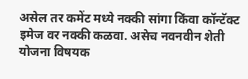असेल तर कमेंट मध्ये नक्की सांगा किंवा कॉन्टॅक्ट इमेज वर नक्की कळवा. असेच नवनवीन शेती योजना विषयक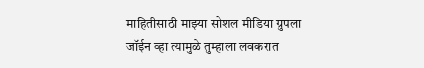माहितीसाठी माझ्या सोशल मीडिया ग्रुपला जॉईन व्हा त्यामुळे तुम्हाला लवकरात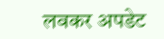लवकर अपडेट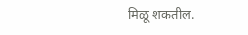मिळू शकतील.